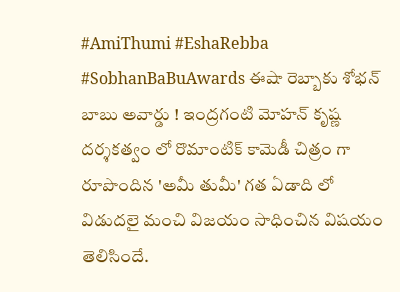#AmiThumi #EshaRebba #SobhanBaBuAwards ఈషా రెబ్బాకు శోభన్ బాబు అవార్డు ! ఇంద్రగంటి మోహన్ కృష్ణ దర్శకత్వం లో రొమాంటిక్ కామెడీ చిత్రం గా రూపొందిన 'అమీ తుమీ' గత ఏడాది లో విడుదలై మంచి విజయం సాధించిన విషయం తెలిసిందే.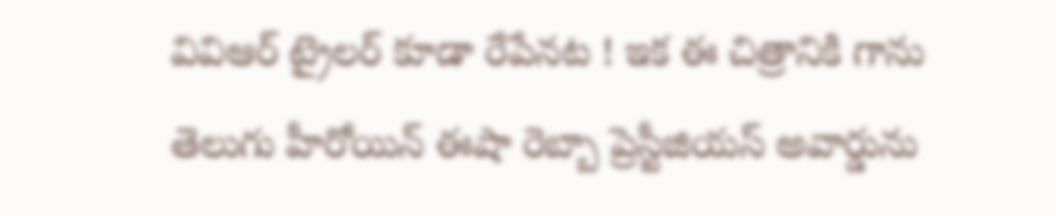వివిఆర్ ట్రైలర్ కూడా రేపేనట ! ఇక ఈ చిత్రానికి గాను తెలుగు హీరోయిన్ ఈషా రెబ్బా ప్రెస్టీజియస్ అవార్డును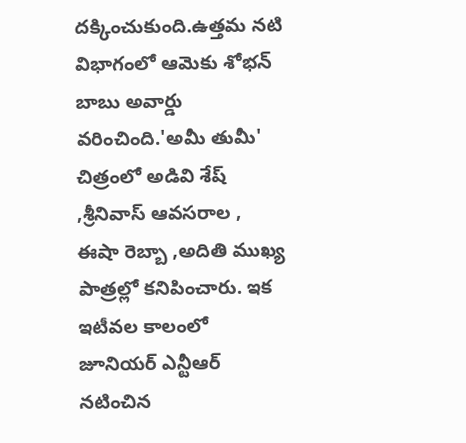దక్కించుకుంది.ఉత్తమ నటి విభాగంలో ఆమెకు శోభన్ బాబు అవార్డు వరించింది.'అమీ తుమీ' చిత్రంలో అడివి శేష్ ,శ్రీనివాస్ ఆవసరాల , ఈషా రెబ్బా ,అదితి ముఖ్య పాత్రల్లో కనిపించారు. ఇక ఇటీవల కాలంలో జూనియర్ ఎన్టీఆర్ నటించిన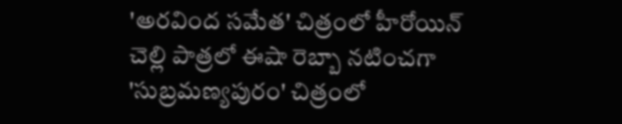'అరవింద సమేత' చిత్రంలో హీరోయిన్ చెల్లి పాత్రలో ఈషా రెబ్బా నటించగా 'సుబ్రమణ్యపురం' చిత్రంలో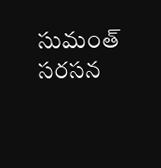సుమంత్ సరసన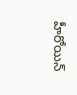హీరోయిన్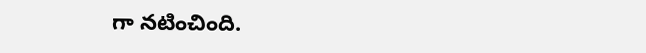గా నటించింది.